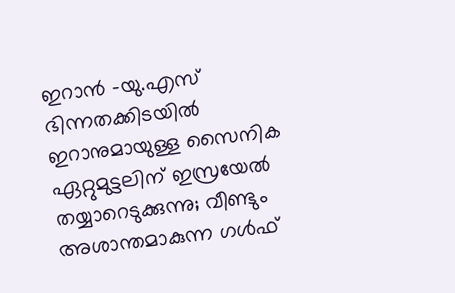ഇറാന്‍ -യു.എസ് ഭിന്നതക്കിടയില്‍ ഇറാനുമായുള്ള സൈനിക ഏറ്റുമുട്ടലിന് ഇസ്രയേല്‍ തയ്യാറെടുക്കുന്നു; വീണ്ടും അശാന്തമാകുന്ന ഗള്‍ഫ്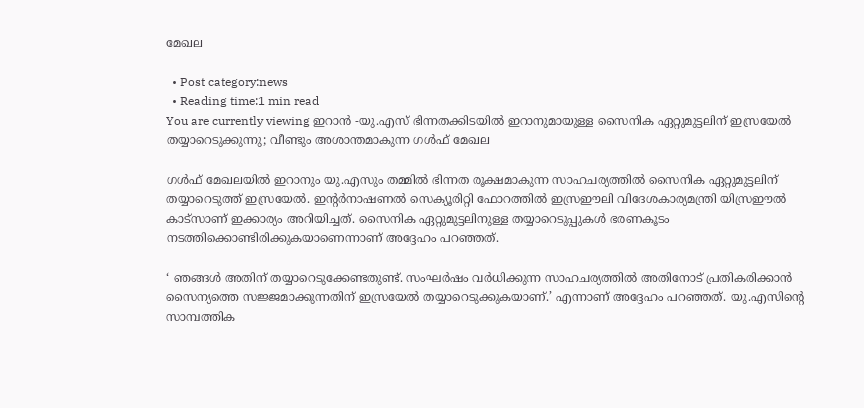മേഖല

  • Post category:news
  • Reading time:1 min read
You are currently viewing ഇറാന്‍ -യു.എസ് ഭിന്നതക്കിടയില്‍ ഇറാനുമായുള്ള സൈനിക ഏറ്റുമുട്ടലിന് ഇസ്രയേല്‍ തയ്യാറെടുക്കുന്നു; വീണ്ടും അശാന്തമാകുന്ന ഗള്‍ഫ് മേഖല

ഗള്‍ഫ് മേഖലയില്‍ ഇറാനും യു.എസും തമ്മില്‍ ഭിന്നത രൂക്ഷമാകുന്ന സാഹചര്യത്തില്‍ സൈനിക ഏറ്റുമുട്ടലിന് തയ്യാറെടുത്ത് ഇസ്രയേല്‍. ഇന്റര്‍നാഷണല്‍ സെക്യൂരിറ്റി ഫോറത്തില്‍ ഇസ്രഈലി വിദേശകാര്യമന്ത്രി യിസ്രഈല്‍ കാട്‌സാണ് ഇക്കാര്യം അറിയിച്ചത്. സൈനിക ഏറ്റുമുട്ടലിനുള്ള തയ്യാറെടുപ്പുകള്‍ ഭരണകൂടം നടത്തിക്കൊണ്ടിരിക്കുകയാണെന്നാണ് അദ്ദേഹം പറഞ്ഞത്.

‘ ഞങ്ങള്‍ അതിന് തയ്യാറെടുക്കേണ്ടതുണ്ട്. സംഘര്‍ഷം വര്‍ധിക്കുന്ന സാഹചര്യത്തില്‍ അതിനോട് പ്രതികരിക്കാന്‍ സൈന്യത്തെ സജ്ജമാക്കുന്നതിന് ഇസ്രയേല്‍ തയ്യാറെടുക്കുകയാണ്.’ എന്നാണ് അദ്ദേഹം പറഞ്ഞത്. യു.എസിന്‍റെ സാമ്പത്തിക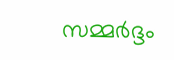സമ്മര്‍ദ്ദം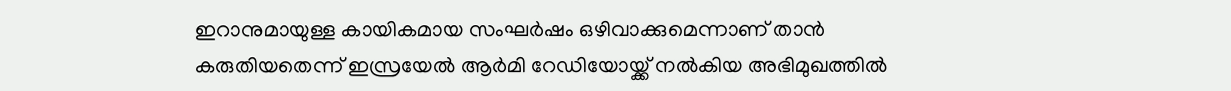ഇറാനുമായുള്ള കായികമായ സംഘര്‍ഷം ഒഴിവാക്കുമെന്നാണ് താന്‍ കരുതിയതെന്ന് ഇസ്രയേല്‍ ആര്‍മി റേഡിയോയ്ക്ക് നല്‍കിയ അഭിമുഖത്തില്‍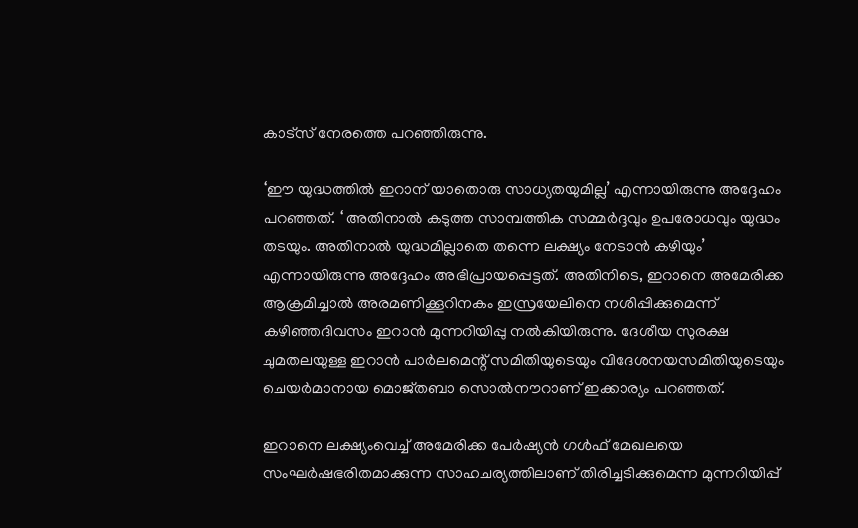കാട്‌സ് നേരത്തെ പറഞ്ഞിരുന്നു.

‘ഈ യുദ്ധത്തില്‍ ഇറാന് യാതൊരു സാധ്യതയുമില്ല’ എന്നായിരുന്നു അദ്ദേഹം പറഞ്ഞത്. ‘ അതിനാല്‍ കടുത്ത സാമ്പത്തിക സമ്മര്‍ദ്ദവും ഉപരോധവും യുദ്ധം തടയും. അതിനാല്‍ യുദ്ധമില്ലാതെ തന്നെ ലക്ഷ്യം നേടാന്‍ കഴിയും’ എന്നായിരുന്നു അദ്ദേഹം അഭിപ്രായപ്പെട്ടത്. അതിനിടെ, ഇറാനെ അമേരിക്ക ആക്രമിച്ചാല്‍ അരമണിക്കൂറിനകം ഇസ്രയേലിനെ നശിപ്പിക്കുമെന്ന് കഴിഞ്ഞദിവസം ഇറാന്‍ മുന്നറിയിപ്പു നല്‍കിയിരുന്നു. ദേശീയ സുരക്ഷ ചുമതലയുള്ള ഇറാന്‍ പാര്‍ലമെന്റ് സമിതിയുടെയും വിദേശനയസമിതിയുടെയും ചെയര്‍മാനായ മൊജ്തബാ സൊല്‍നൗറാണ് ഇക്കാര്യം പറഞ്ഞത്.

ഇറാനെ ലക്ഷ്യംവെച്ച് അമേരിക്ക പേര്‍ഷ്യന്‍ ഗള്‍ഫ് മേഖലയെ സംഘര്‍ഷഭരിതമാക്കുന്ന സാഹചര്യത്തിലാണ് തിരിച്ചടിക്കുമെന്ന മുന്നറിയിപ്പ്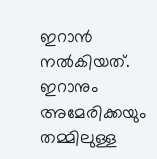ഇറാന്‍ നല്‍കിയത്. ഇറാനും അമേരിക്കയും തമ്മിലുള്ള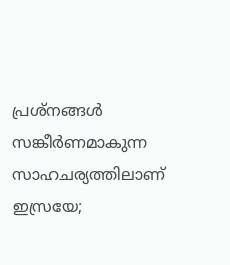പ്രശ്‌നങ്ങള്‍ സങ്കീര്‍ണമാകുന്ന സാഹചര്യത്തിലാണ് ഇസ്രയേ;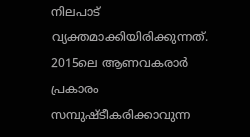നിലപാട് വ്യക്തമാക്കിയിരിക്കുന്നത്. 2015ലെ ആണവകരാര്‍ പ്രകാരം സമ്പുഷ്ടീകരിക്കാവുന്ന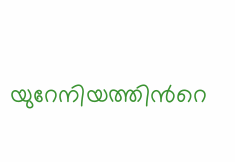യുറേനിയത്തിന്‍റെ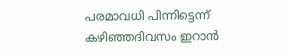പരമാവധി പിന്നിട്ടെന്ന് കഴിഞ്ഞദിവസം ഇറാന്‍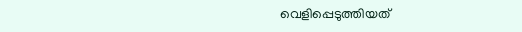വെളിപ്പെടുത്തിയത്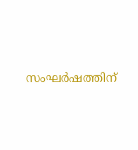സംഘര്‍ഷത്തിന്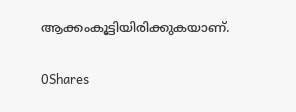ആക്കംകൂട്ടിയിരിക്കുകയാണ്.

0Shares